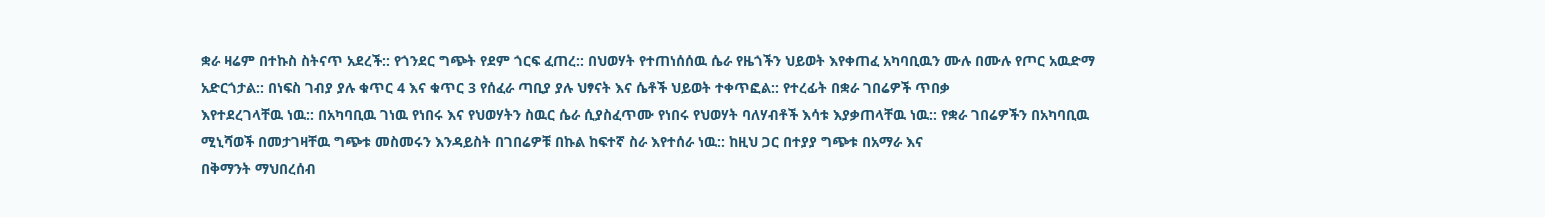ቋራ ዛሬም በተኩስ ስትናጥ አደረች:: የጎንደር ግጭት የደም ጎርፍ ፈጠረ:: በህወሃት የተጠነሰሰዉ ሴራ የዜጎችን ህይወት እየቀጠፈ አካባቢዉን ሙሉ በሙሉ የጦር አዉድማ አድርጎታል:: በነፍስ ገብያ ያሉ ቁጥር 4 እና ቁጥር 3 የሰፈራ ጣቢያ ያሉ ህፃናት እና ሴቶች ህይወት ተቀጥፎል:: የተረፊት በቋራ ገበሬዎች ጥበቃ
እየተደረገላቸዉ ነዉ:: በአካባቢዉ ገነዉ የነበሩ እና የህወሃትን ስዉር ሴራ ሲያስፈጥሙ የነበሩ የህወሃት ባለሃብቶች እሳቱ እያቃጠላቸዉ ነዉ:: የቋራ ገበሬዎችን በአካባቢዉ ሚኒሻወች በመታገዛቸዉ ግጭቱ መስመሩን እንዳይስት በገበሬዎቹ በኩል ከፍተኛ ስራ እየተሰራ ነዉ:: ከዚህ ጋር በተያያ ግጭቱ በአማራ እና
በቅማንት ማህበረሰብ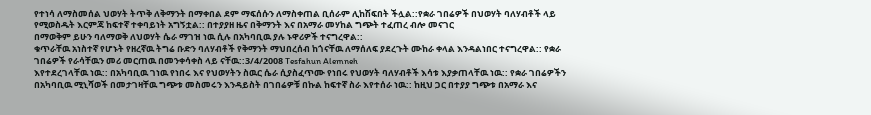የተነሳ ለማስመሰል ህወሃት ትጥቅ ለቅማንት በማቀበል ደም ማፍሰሱን ለማስቀጠል ቢሰራም ሊከሽፍበት ችሏል::የቋራ ገበሬዎች በህወሃት ባለሃብቶች ላይ የሚወስዱት እርምጃ ከፍተኛ ተቀባይነት አግኝቷል:: በተያያዘ ዜና በቅማንት እና በአማራ መሃከል ግጭት ተፈጠረ ብሎ መናገር
በማወቅም ይሁን ባለማወቅ ለህወሃት ሴራ ማገዝ ነዉ ሲሉ በአካባቢዉ ያሉ ኑዋሪዎች ተናግረዋል::
ቁጥራቸዉ አነስተኛ የሆኑት የዘረኛዉ ትግሬ ቡድን ባለሃብቶች የቅማንት ማህበረሰብ ከጎናቸዉ ለማሰለፍ ያደረጉት ሙከራ ቀላል እንዳልነበር ተናግረዋል:: የቋራ ገበሬዎች የራሳቸዉን መሪ መርጠዉ በመንቀሳቀስ ላይ ናቸዉ::3/4/2008 Tesfahun Alemneh
እየተደረገላቸዉ ነዉ:: በአካባቢዉ ገነዉ የነበሩ እና የህወሃትን ስዉር ሴራ ሲያስፈጥሙ የነበሩ የህወሃት ባለሃብቶች እሳቱ እያቃጠላቸዉ ነዉ:: የቋራ ገበሬዎችን በአካባቢዉ ሚኒሻወች በመታገዛቸዉ ግጭቱ መስመሩን እንዳይስት በገበሬዎቹ በኩል ከፍተኛ ስራ እየተሰራ ነዉ:: ከዚህ ጋር በተያያ ግጭቱ በአማራ እና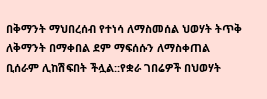በቅማንት ማህበረሰብ የተነሳ ለማስመሰል ህወሃት ትጥቅ ለቅማንት በማቀበል ደም ማፍሰሱን ለማስቀጠል ቢሰራም ሊከሽፍበት ችሏል::የቋራ ገበሬዎች በህወሃት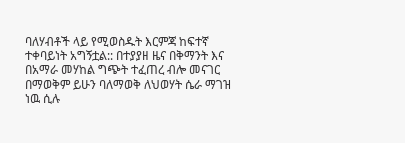ባለሃብቶች ላይ የሚወስዱት እርምጃ ከፍተኛ ተቀባይነት አግኝቷል:: በተያያዘ ዜና በቅማንት እና በአማራ መሃከል ግጭት ተፈጠረ ብሎ መናገር
በማወቅም ይሁን ባለማወቅ ለህወሃት ሴራ ማገዝ ነዉ ሲሉ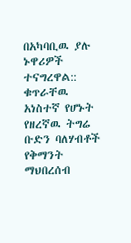በአካባቢዉ ያሉ ኑዋሪዎች ተናግረዋል::
ቁጥራቸዉ አነስተኛ የሆኑት የዘረኛዉ ትግሬ ቡድን ባለሃብቶች የቅማንት ማህበረሰብ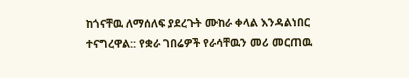ከጎናቸዉ ለማሰለፍ ያደረጉት ሙከራ ቀላል እንዳልነበር ተናግረዋል:: የቋራ ገበሬዎች የራሳቸዉን መሪ መርጠዉ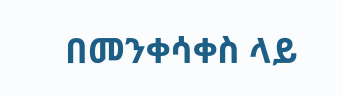በመንቀሳቀስ ላይ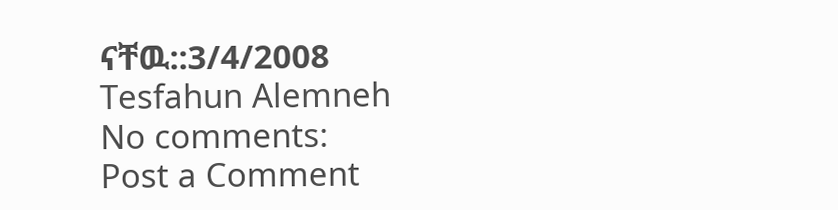ናቸዉ::3/4/2008 Tesfahun Alemneh
No comments:
Post a Comment